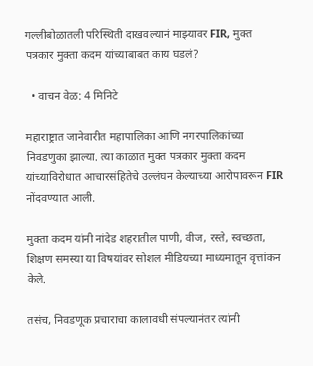गल्लीबोळातली परिस्थिती दाखवल्यानं माझ्यावर FIR, मुक्त पत्रकार मुक्ता कदम यांच्याबाबत काय घडलं?

  • वाचन वेळ: 4 मिनिटे

महाराष्ट्रात जानेवारीत महापालिका आणि नगरपालिकांच्या निवडणुका झाल्या. त्या काळात मुक्त पत्रकार मुक्ता कदम यांच्याविरोधात आचारसंहितेचे उल्लंघन केल्याच्या आरोपावरून FIR नोंदवण्यात आली.

मुक्ता कदम यांनी नांदेड शहरातील पाणी, वीज, रस्ते, स्वच्छता, शिक्षण समस्या या विषयांवर सोशल मीडियच्या माध्यमातून वृत्तांकन केले.

तसंच, निवडणूक प्रचाराचा कालावधी संपल्यानंतर त्यांनी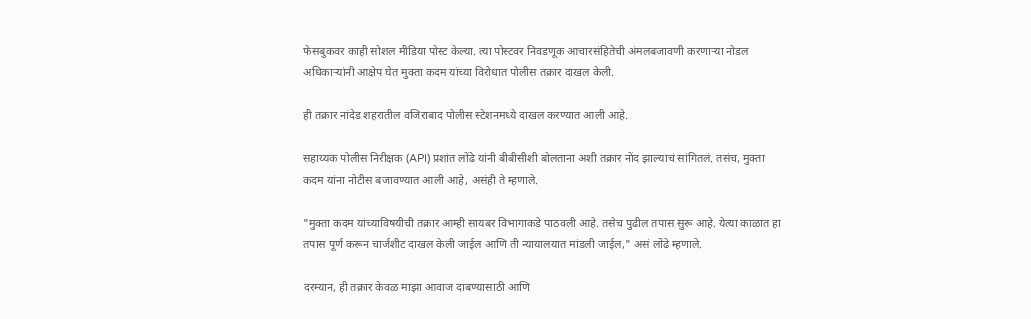फेसबुकवर काही सोशल मीडिया पोस्ट केल्या. त्या पोस्टवर निवडणूक आचारसंहितेची अंमलबजावणी करणाऱ्या नोडल अधिकाऱ्यांनी आक्षेप घेत मुक्ता कदम यांच्या विरोधात पोलीस तक्रार दाखल केली.

ही तक्रार नांदेड शहरातील वजिराबाद पोलीस स्टेशनमध्ये दाखल करण्यात आली आहे.

सहाय्यक पोलीस निरीक्षक (API) प्रशांत लोंढे यांनी बीबीसीशी बोलताना अशी तक्रार नोंद झाल्याचं सांगितलं. तसंच, मुक्ता कदम यांना नोटीस बजावण्यात आली आहे, असंही ते म्हणाले.

"मुक्ता कदम यांच्याविषयीची तक्रार आम्ही सायबर विभागाकडे पाठवली आहे. तसेच पुढील तपास सुरू आहे. येत्या काळात हा तपास पूर्ण करून चार्जशीट दाखल केली जाईल आणि ती न्यायालयात मांडली जाईल," असं लोंढे म्हणाले.

दरम्यान, ही तक्रार केवळ माझा आवाज दाबण्यासाठी आणि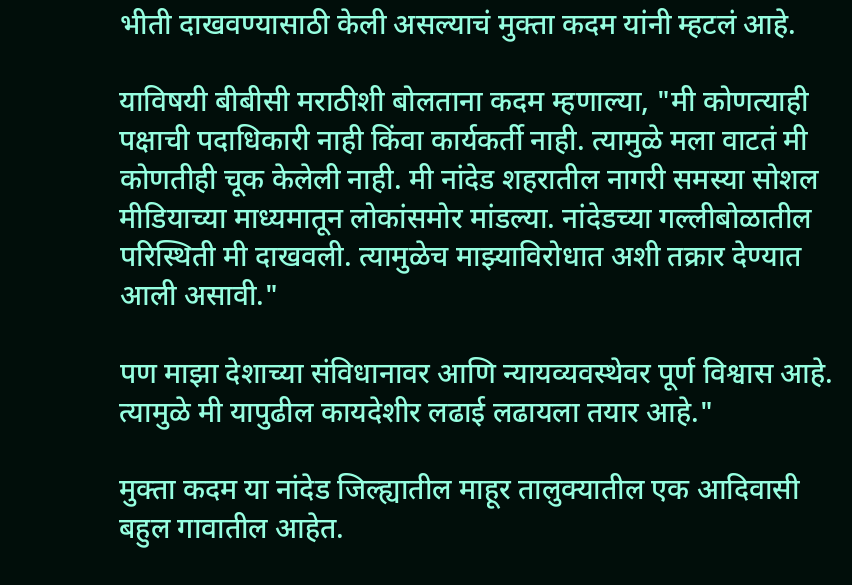भीती दाखवण्यासाठी केली असल्याचं मुक्ता कदम यांनी म्हटलं आहे.

याविषयी बीबीसी मराठीशी बोलताना कदम म्हणाल्या, "मी कोणत्याही पक्षाची पदाधिकारी नाही किंवा कार्यकर्ती नाही. त्यामुळे मला वाटतं मी कोणतीही चूक केलेली नाही. मी नांदेड शहरातील नागरी समस्या सोशल मीडियाच्या माध्यमातून लोकांसमोर मांडल्या. नांदेडच्या गल्लीबोळातील परिस्थिती मी दाखवली. त्यामुळेच माझ्याविरोधात अशी तक्रार देण्यात आली असावी."

पण माझा देशाच्या संविधानावर आणि न्यायव्यवस्थेवर पूर्ण विश्वास आहे. त्यामुळे मी यापुढील कायदेशीर लढाई लढायला तयार आहे."

मुक्ता कदम या नांदेड जिल्ह्यातील माहूर तालुक्यातील एक आदिवासी बहुल गावातील आहेत.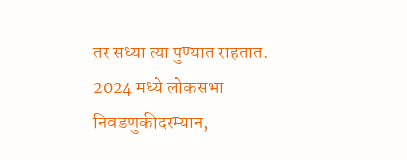तर सध्या त्या पुण्यात राहतात. 2024 मध्ये लोकसभा निवडणुकीदरम्यान,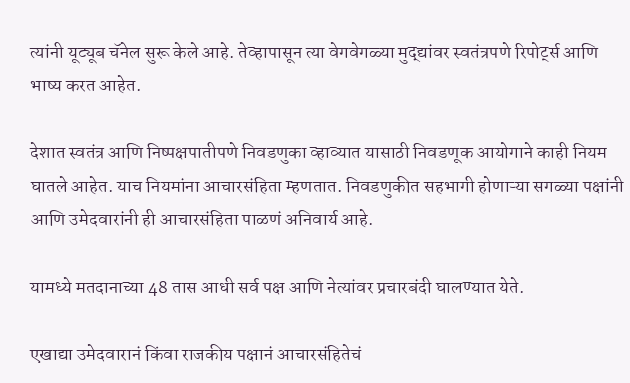त्यांनी यूट्यूब चॅनेल सुरू केले आहे. तेव्हापासून त्या वेगवेगळ्या मुद्द्यांवर स्वतंत्रपणे रिपोर्ट्स आणि भाष्य करत आहेत.

देशात स्वतंत्र आणि निष्पक्षपातीपणे निवडणुका व्हाव्यात यासाठी निवडणूक आयोगाने काही नियम घातले आहेत. याच नियमांना आचारसंहिता म्हणतात. निवडणुकीत सहभागी होणाऱ्या सगळ्या पक्षांनी आणि उमेदवारांनी ही आचारसंहिता पाळणं अनिवार्य आहे.

यामध्ये मतदानाच्या 48 तास आधी सर्व पक्ष आणि नेत्यांवर प्रचारबंदी घालण्यात येते.

एखाद्या उमेदवारानं किंवा राजकीय पक्षानं आचारसंहितेचं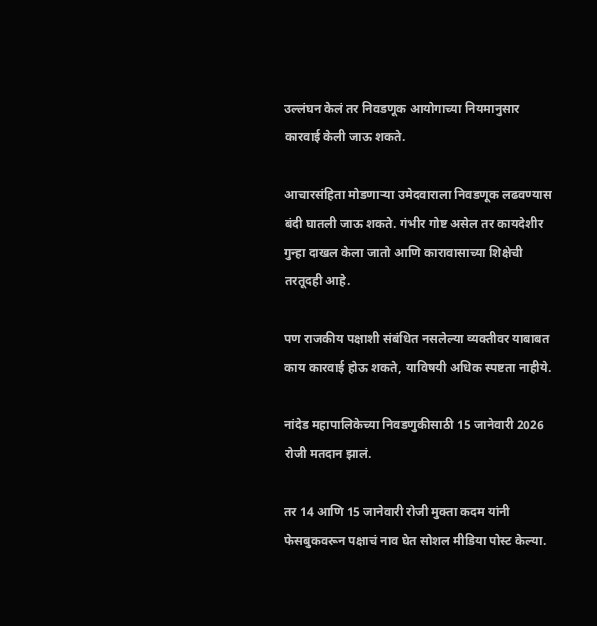उल्लंघन केलं तर निवडणूक आयोगाच्या नियमानुसार कारवाई केली जाऊ शकते.

आचारसंहिता मोडणाऱ्या उमेदवाराला निवडणूक लढवण्यास बंदी घातली जाऊ शकते. गंभीर गोष्ट असेल तर कायदेशीर गुन्हा दाखल केला जातो आणि कारावासाच्या शिक्षेची तरतूदही आहे.

पण राजकीय पक्षाशी संबंधित नसलेल्या व्यक्तीवर याबाबत काय कारवाई होऊ शकते, याविषयी अधिक स्पष्टता नाहीये.

नांदेड महापालिकेच्या निवडणुकीसाठी 15 जानेवारी 2026 रोजी मतदान झालं.

तर 14 आणि 15 जानेवारी रोजी मुक्ता कदम यांनी फेसबुकवरून पक्षाचं नाव घेत सोशल मीडिया पोस्ट केल्या.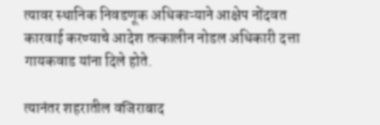त्यावर स्थानिक निवडणूक अधिकाऱ्याने आक्षेप नोंदवत कारवाई करण्याचे आदेश तत्कालीन नोडल अधिकारी दत्ता गायकवाड यांना दिले होते.

त्यानंतर शहरातील वजिराबाद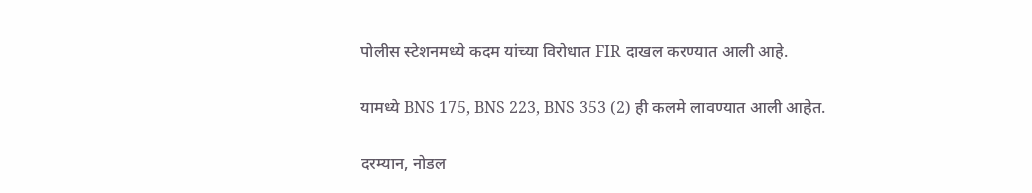पोलीस स्टेशनमध्ये कदम यांच्या विरोधात FIR दाखल करण्यात आली आहे.

यामध्ये BNS 175, BNS 223, BNS 353 (2) ही कलमे लावण्यात आली आहेत.

दरम्यान, नोडल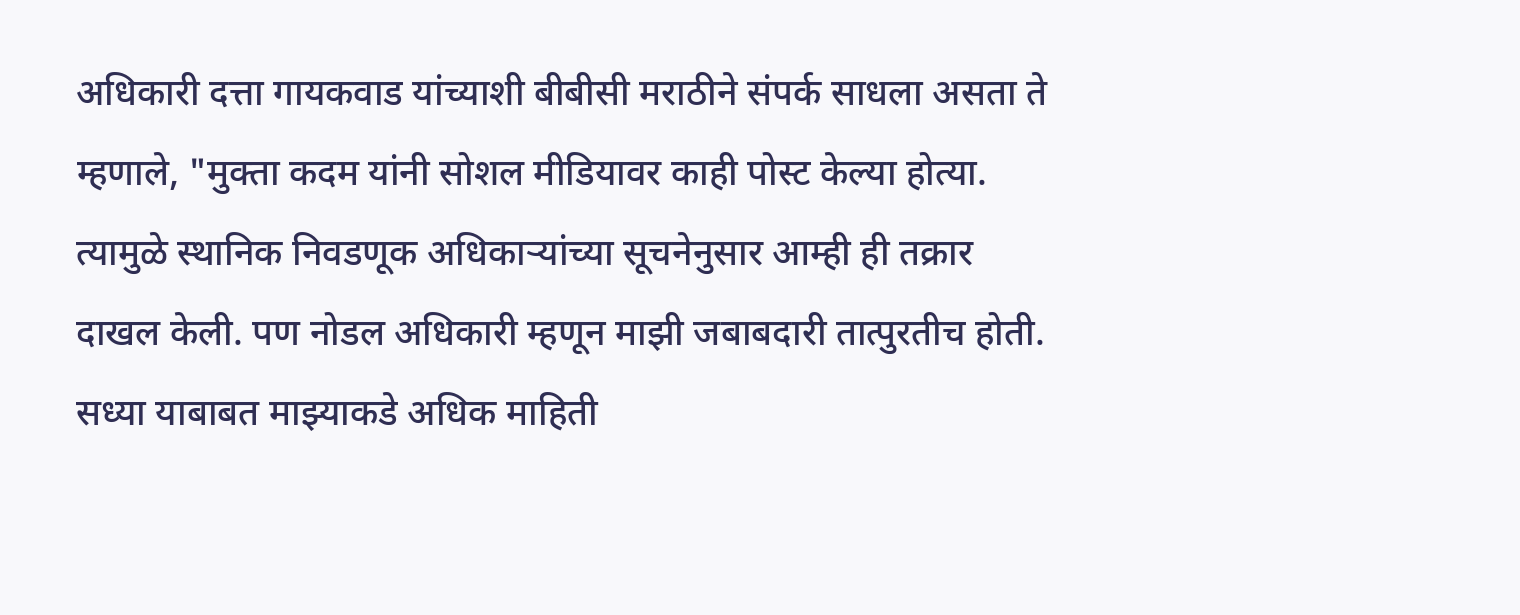अधिकारी दत्ता गायकवाड यांच्याशी बीबीसी मराठीने संपर्क साधला असता ते म्हणाले, "मुक्ता कदम यांनी सोशल मीडियावर काही पोस्ट केल्या होत्या. त्यामुळे स्थानिक निवडणूक अधिकाऱ्यांच्या सूचनेनुसार आम्ही ही तक्रार दाखल केली. पण नोडल अधिकारी म्हणून माझी जबाबदारी तात्पुरतीच होती. सध्या याबाबत माझ्याकडे अधिक माहिती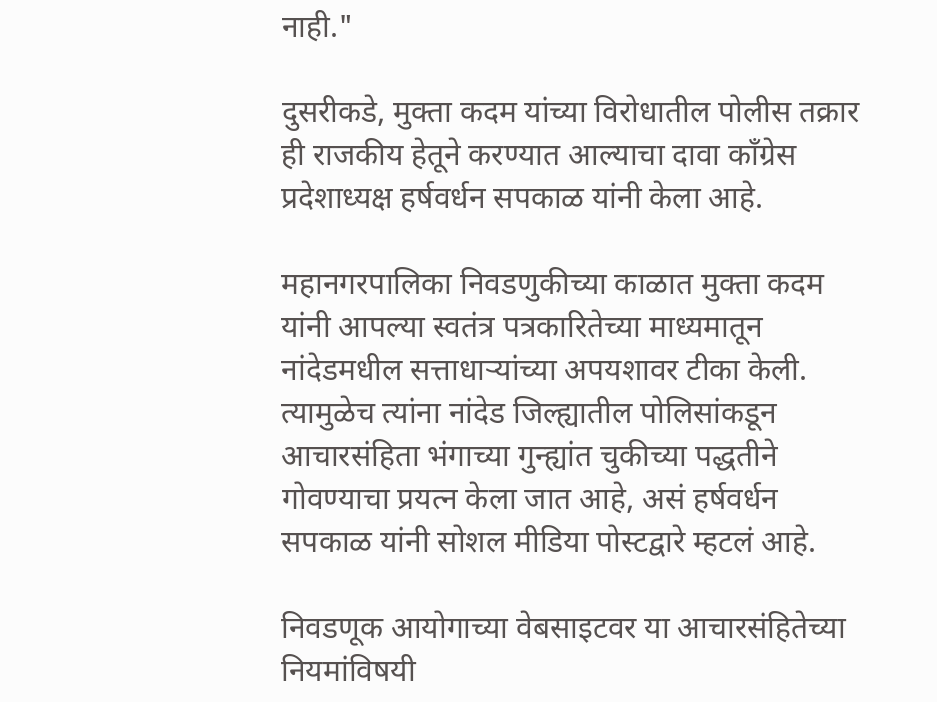नाही."

दुसरीकडे, मुक्ता कदम यांच्या विरोधातील पोलीस तक्रार ही राजकीय हेतूने करण्यात आल्याचा दावा काँग्रेस प्रदेशाध्यक्ष हर्षवर्धन सपकाळ यांनी केला आहे.

महानगरपालिका निवडणुकीच्या काळात मुक्ता कदम यांनी आपल्या स्वतंत्र पत्रकारितेच्या माध्यमातून नांदेडमधील सत्ताधाऱ्यांच्या अपयशावर टीका केली. त्यामुळेच त्यांना नांदेड जिल्ह्यातील पोलिसांकडून आचारसंहिता भंगाच्या गुन्ह्यांत चुकीच्या पद्धतीने गोवण्याचा प्रयत्न केला जात आहे, असं हर्षवर्धन सपकाळ यांनी सोशल मीडिया पोस्टद्वारे म्हटलं आहे.

निवडणूक आयोगाच्या वेबसाइटवर या आचारसंहितेच्या नियमांविषयी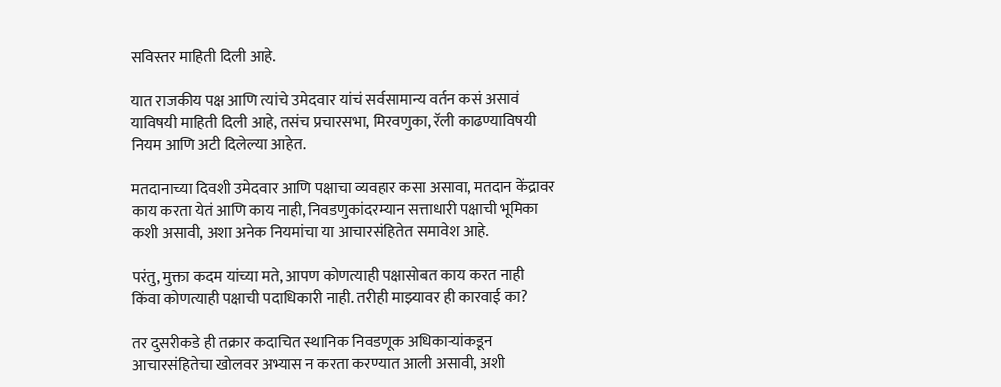सविस्तर माहिती दिली आहे.

यात राजकीय पक्ष आणि त्यांचे उमेदवार यांचं सर्वसामान्य वर्तन कसं असावं याविषयी माहिती दिली आहे, तसंच प्रचारसभा, मिरवणुका, रॅली काढण्याविषयी नियम आणि अटी दिलेल्या आहेत.

मतदानाच्या दिवशी उमेदवार आणि पक्षाचा व्यवहार कसा असावा, मतदान केंद्रावर काय करता येतं आणि काय नाही, निवडणुकांदरम्यान सत्ताधारी पक्षाची भूमिका कशी असावी, अशा अनेक नियमांचा या आचारसंहितेत समावेश आहे.

परंतु, मुक्ता कदम यांच्या मते, आपण कोणत्याही पक्षासोबत काय करत नाही किंवा कोणत्याही पक्षाची पदाधिकारी नाही. तरीही माझ्यावर ही कारवाई का?

तर दुसरीकडे ही तक्रार कदाचित स्थानिक निवडणूक अधिकाऱ्यांकडून आचारसंहितेचा खोलवर अभ्यास न करता करण्यात आली असावी, अशी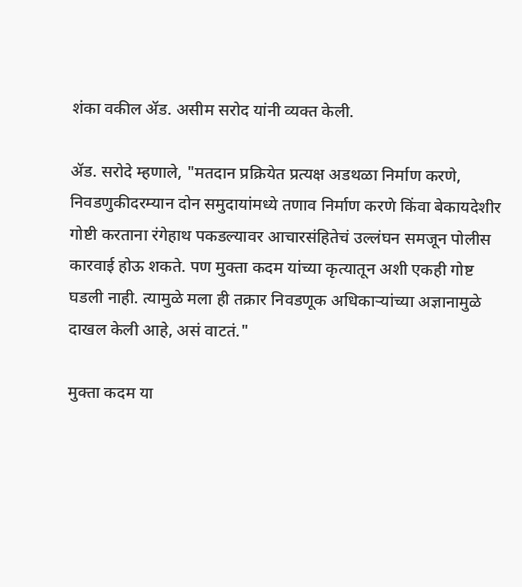शंका वकील ॲड. असीम सरोद यांनी व्यक्त केली.

ॲड. सरोदे म्हणाले, "मतदान प्रक्रियेत प्रत्यक्ष अडथळा निर्माण करणे, निवडणुकीदरम्यान दोन समुदायांमध्ये तणाव निर्माण करणे किंवा बेकायदेशीर गोष्टी करताना रंगेहाथ पकडल्यावर आचारसंहितेचं उल्लंघन समजून पोलीस कारवाई होऊ शकते. पण मुक्ता कदम यांच्या कृत्यातून अशी एकही गोष्ट घडली नाही. त्यामुळे मला ही तक्रार निवडणूक अधिकाऱ्यांच्या अज्ञानामुळे दाखल केली आहे, असं वाटतं."

मुक्ता कदम या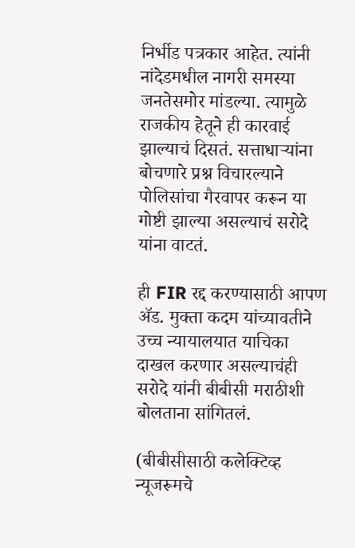निर्भीड पत्रकार आहेत. त्यांनी नांदेडमधील नागरी समस्या जनतेसमोर मांडल्या. त्यामुळे राजकीय हेतूने ही कारवाई झाल्याचं दिसतं. सत्ताधाऱ्यांना बोचणारे प्रश्न विचारल्याने पोलिसांचा गैरवापर करून या गोष्टी झाल्या असल्याचं सरोदे यांना वाटतं.

ही FIR रद्द करण्यासाठी आपण ॲड. मुक्ता कदम यांच्यावतीने उच्च न्यायालयात याचिका दाखल करणार असल्याचंही सरोदे यांनी बीबीसी मराठीशी बोलताना सांगितलं.

(बीबीसीसाठी कलेक्टिव्ह न्यूजरूमचे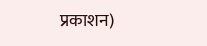प्रकाशन)